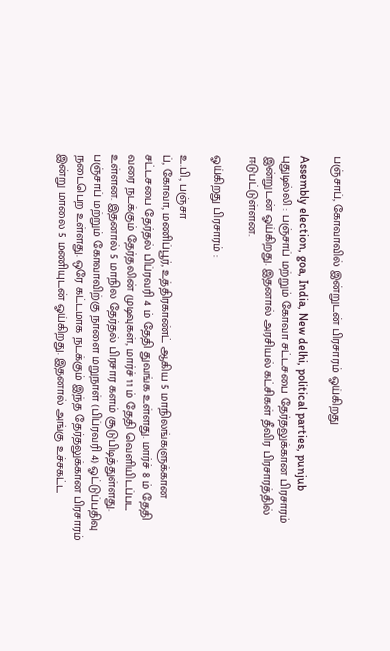பஞ்சாப், கோவாவில் இன்றுடன் பிரசாரம் ஓய்கிறது

Assembly election, goa, India, New delhi, political parties, punjub
புதுடில்லி : பஞ்சாப் மற்றும் கோவா சட்டசபை தேர்தலுக்கான பிரசாரம் இன்றுடன் ஓய்கிறது. இதனால் அரசியல் கட்சிகள் தீவிர பிரசாரத்தில் ஈடுபட்டுள்ளன.

ஓய்கிறது பிரசாரம் :

உ.பி., பஞ்சா
ப், கோவா, மணிப்பூர், உத்திரகாண்ட் ஆகிய 5 மாநிலங்களுக்கான சட்டசபை தேர்தல் பிப்ரவரி 4 ம் தேதி துவங்க உள்ளது. மார்ச் 8 ம் தேதி வரை நடக்கும் தேர்தலின் முடிவுகள், மார்ச் 11 ம் தேதி வெளியிடப்பட உள்ளன. இதனால் 5 மாநில தேர்தல் பிரசார களம் சூடுபிடித்துள்ளது. பஞ்சாப் மற்றும் கோவாவிற்கு நாளை மறுநாள் (பிப்ரவரி 4) ஓட்டுப்பதிவு நடைபெற உள்ளது. ஒரே கட்டமாக நடக்கும் இந்த தேர்தலுக்கான பிரசாரம் இன்று மாலை 5 மணியுடன் ஓய்கிறது. இதனால் அங்கு உச்சகட்ட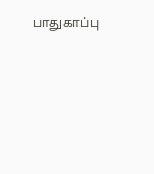பாதுகாப்பு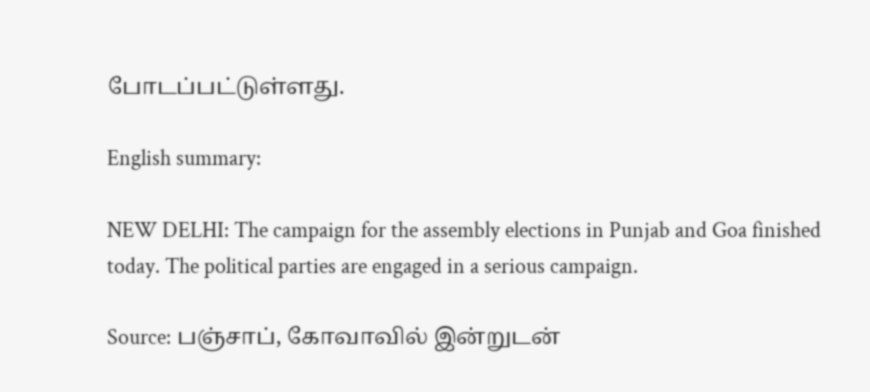போடப்பட்டுள்ளது.

English summary:

NEW DELHI: The campaign for the assembly elections in Punjab and Goa finished today. The political parties are engaged in a serious campaign.

Source: பஞ்சாப், கோவாவில் இன்றுடன்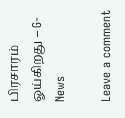பிரசாரம் ஓய்கிறது – G-News

Leave a comment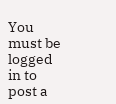You must be logged in to post a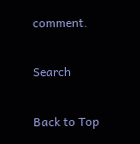comment.

Search

Back to Top